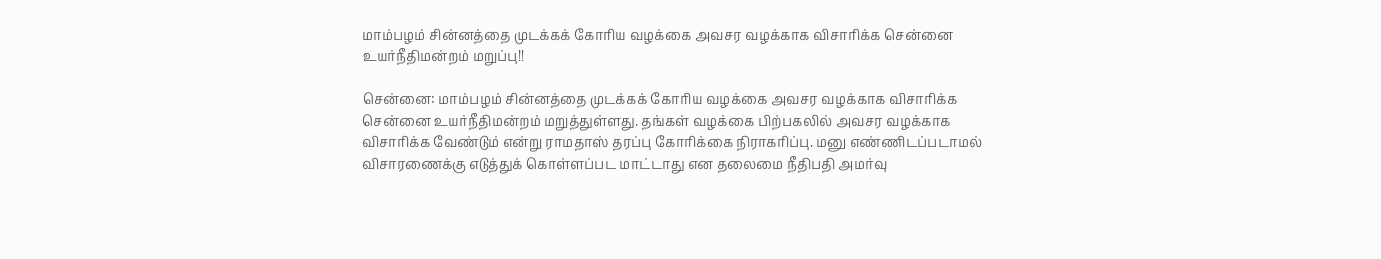மாம்பழம் சின்னத்தை முடக்கக் கோரிய வழக்கை அவசர வழக்காக விசாரிக்க சென்னை உயர்நீதிமன்றம் மறுப்பு!!

சென்னை: மாம்பழம் சின்னத்தை முடக்கக் கோரிய வழக்கை அவசர வழக்காக விசாரிக்க சென்னை உயர்நீதிமன்றம் மறுத்துள்ளது. தங்கள் வழக்கை பிற்பகலில் அவசர வழக்காக விசாரிக்க வேண்டும் என்று ராமதாஸ் தரப்பு கோரிக்கை நிராகரிப்பு. மனு எண்ணிடப்படாமல் விசாரணைக்கு எடுத்துக் கொள்ளப்பட மாட்டாது என தலைமை நீதிபதி அமர்வு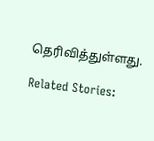தெரிவித்துள்ளது.

Related Stories: